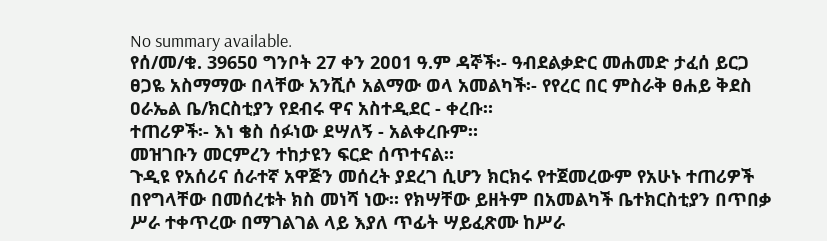No summary available.
የሰ/መ/ቁ. 3965ዐ ግንቦት 27 ቀን 2ዐዐ1 ዓ.ም ዳኞች፡- ዓብደልቃድር መሐመድ ታፈሰ ይርጋ ፀጋዬ አስማማው በላቸው አንሺሶ አልማው ወላ አመልካች፡- የየረር በር ምስራቅ ፀሐይ ቅደስ ዐራኤል ቤ/ክርስቲያን የደብሩ ዋና አስተዲደር - ቀረቡ።
ተጠሪዎች፡- እነ ቄስ ሰፉነው ደሣለኝ - አልቀረቡም።
መዝገቡን መርምረን ተከታዩን ፍርድ ሰጥተናል።
ጉዲዩ የአሰሪና ሰራተኛ አዋጅን መሰረት ያደረገ ሲሆን ክርክሩ የተጀመረውም የአሁኑ ተጠሪዎች በየግላቸው በመሰረቱት ክስ መነሻ ነው። የክሣቸው ይዘትም በአመልካች ቤተክርስቲያን በጥበቃ ሥራ ተቀጥረው በማገልገል ላይ እያለ ጥፊት ሣይፈጽሙ ከሥራ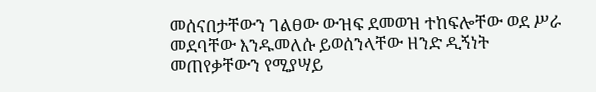መሰናበታቸውን ገልፀው ውዝፍ ደመወዝ ተከፍሎቸው ወደ ሥራ መደባቸው እንዱመለሱ ይወሰንላቸው ዘንድ ዲኝነት መጠየቃቸውን የሚያሣይ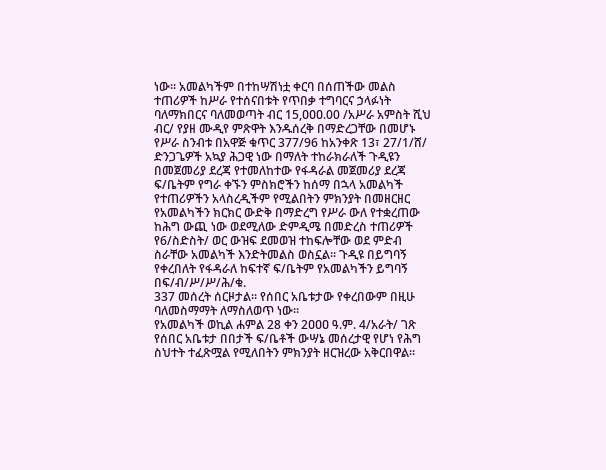ነው። አመልካችም በተከሣሽነቷ ቀርባ በሰጠችው መልስ ተጠሪዎች ከሥራ የተሰናበቱት የጥበቃ ተግባርና ኃላፉነት ባለማክበርና ባለመወጣት ብር 15,ዐዐዐ.00 /አሥራ አምስት ሺህ ብር/ የያዘ ሙዲየ ምጽዋት እንዱሰረቅ በማድረጋቸው በመሆኑ የሥራ ስንብቱ በአዋጅ ቁጥር 377/96 ከአንቀጽ 13፣ 27/1/ሸ/ ድንጋጌዎች አኳያ ሕጋዊ ነው በማለት ተከራክራለች ጉዲዩን በመጀመሪያ ደረጃ የተመለከተው የፋዳራል መጀመሪያ ደረጃ ፍ/ቤትም የግራ ቀኙን ምስክሮችን ከሰማ በኋላ አመልካች የተጠሪዎችን አላስረዲችም የሚልበትን ምክንያት በመዘርዘር የአመልካችን ክርክር ውድቅ በማድረግ የሥራ ውለ የተቋረጠው ከሕግ ውጪ ነው ወደሚለው ድምዲሜ በመድረስ ተጠሪዎች የ6/ስድስት/ ወር ውዝፍ ደመወዝ ተከፍሎቸው ወደ ምድብ ስራቸው አመልካች እንድትመልስ ወስኗል። ጉዲዩ በይግባኝ የቀረበለት የፋዳራለ ከፍተኛ ፍ/ቤትም የአመልካችን ይግባኝ በፍ/ብ/ሥ/ሥ/ሕ/ቁ.
337 መሰረት ሰርዞታል። የሰበር አቤቱታው የቀረበውም በዚሁ ባለመስማማት ለማስለወጥ ነው።
የአመልካች ወኪል ሐምል 28 ቀን 2ዐዐዐ ዓ.ም. 4/አራት/ ገጽ የሰበር አቤቱታ በበታች ፍ/ቤቶች ውሣኔ መሰረታዊ የሆነ የሕግ ስህተት ተፈጽሟል የሚለበትን ምክንያት ዘርዝረው አቅርበዋል።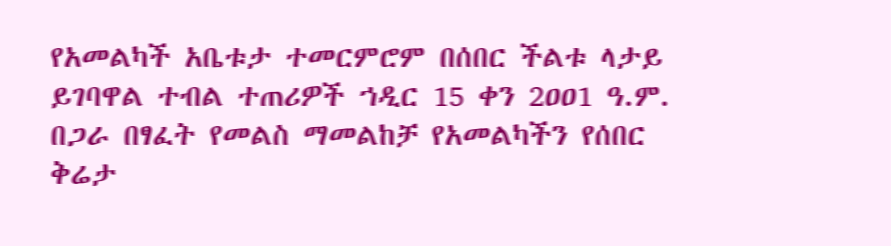የአመልካች አቤቱታ ተመርምሮም በሰበር ችልቱ ላታይ ይገባዋል ተብል ተጠሪዎች ኀዲር 15 ቀን 2ዐዐ1 ዓ.ም. በጋራ በፃፈት የመልስ ማመልከቻ የአመልካችን የሰበር ቅሬታ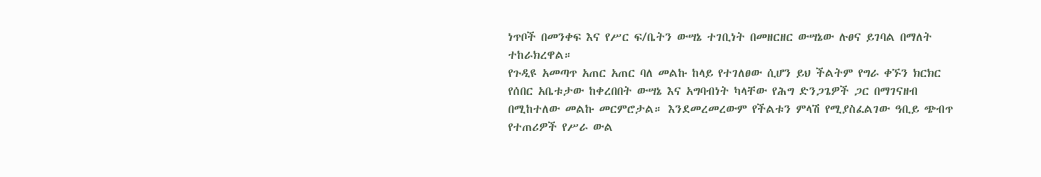ነጥቦች በመንቀፍ እና የሥር ፍ/ቤትን ውሣኔ ተገቢነት በመዘርዘር ውሣኔው ሉፀና ይገባል በማለት ተከራክረዋል።
የጉዲዩ አመጣጥ አጠር አጠር ባለ መልኩ ከላይ የተገለፀው ሲሆን ይህ ችልትም የግራ ቀኙን ክርክር የሰበር አቤቱታው ከቀረበበት ውሣኔ እና አግባብነት ካላቸው የሕግ ድንጋጌዎች ጋር በማገናዘብ በሚከተለው መልኩ መርምሮታል። እንደመረመረውም የችልቱን ምላሽ የሚያስፈልገው ዓቢይ ጭብጥ የተጠሪዎች የሥራ ውል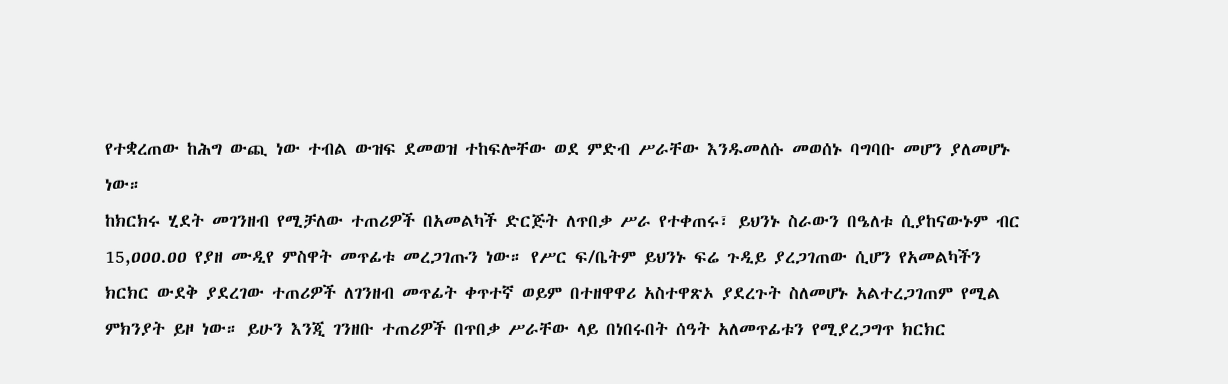የተቋረጠው ከሕግ ውጪ ነው ተብል ውዝፍ ደመወዝ ተከፍሎቸው ወደ ምድብ ሥራቸው እንዱመለሱ መወሰኑ ባግባቡ መሆን ያለመሆኑ ነው።
ከክርክሩ ሂደት መገንዘብ የሚቻለው ተጠሪዎች በአመልካች ድርጅት ለጥበቃ ሥራ የተቀጠሩ፣ ይህንኑ ስራውን በዔለቱ ሲያከናውኑም ብር 15,ዐዐዐ.ዐዐ የያዘ ሙዲየ ምስዋት መጥፊቱ መረጋገጡን ነው። የሥር ፍ/ቤትም ይህንኑ ፍሬ ጉዲይ ያረጋገጠው ሲሆን የአመልካችን ክርክር ውደቅ ያደረገው ተጠሪዎች ለገንዘብ መጥፊት ቀጥተኛ ወይም በተዘዋዋሪ አስተዋጽኦ ያደረጉት ስለመሆኑ አልተረጋገጠም የሚል ምክንያት ይዞ ነው። ይሁን እንጂ ገንዘቡ ተጠሪዎች በጥበቃ ሥራቸው ላይ በነበሩበት ሰዓት አለመጥፊቱን የሚያረጋግጥ ክርክር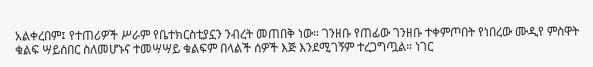አልቀረበም፤ የተጠሪዎች ሥራም የቤተክርስቲያኗን ንብረት መጠበቅ ነው። ገንዘቡ የጠፊው ገንዘቡ ተቀምጦበት የነበረው ሙዲየ ምስዋት ቁልፍ ሣይሰበር ስለመሆኑና ተመሣሣይ ቁልፍም በላልች ሰዎች እጅ እንደሚገኝም ተረጋግጧል። ነገር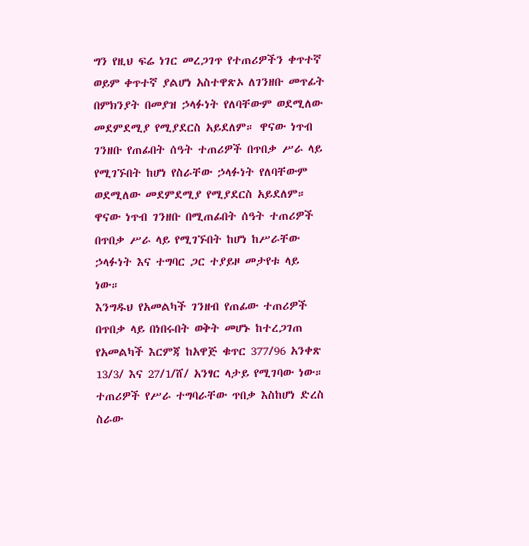ግን የዚህ ፍሬ ነገር መረጋገጥ የተጠሪዎችን ቀጥተኛ ወይም ቀጥተኛ ያልሆነ አስተዋጽኦ ለገንዘቡ መጥፊት በምክንያት በመያዝ ኃላፉነት የለባቸውም ወደሚለው መደምደሚያ የሚያደርስ አይደለም። ዋናው ነጥብ ገንዘቡ የጠፊበት ሰዓት ተጠሪዎች በጥበቃ ሥራ ላይ የሚገኙበት ከሆነ የስራቸው ኃላፉነት የለባቸውም ወደሚለው መደምደሚያ የሚያደርስ አይደለም። ዋናው ነጥብ ገንዘቡ በሚጠፊበት ሰዓት ተጠሪዎች በጥበቃ ሥራ ላይ የሚገኙበት ከሆነ ከሥራቸው ኃላፉነት እና ተግባር ጋር ተያይዞ መታየቱ ላይ ነው።
እንግዱህ የአመልካች ገንዘብ የጠፊው ተጠሪዎች በጥበቃ ላይ በነበሩበት ወቅት መሆኑ ከተረጋገጠ የአመልካች እርምጃ ከአዋጅ ቁጥር 377/96 አንቀጽ 13/3/ እና 27/1/ሸ/ አንፃር ላታይ የሚገባው ነው። ተጠሪዎች የሥራ ተግባራቸው ጥበቃ እስከሆነ ድረስ ስራው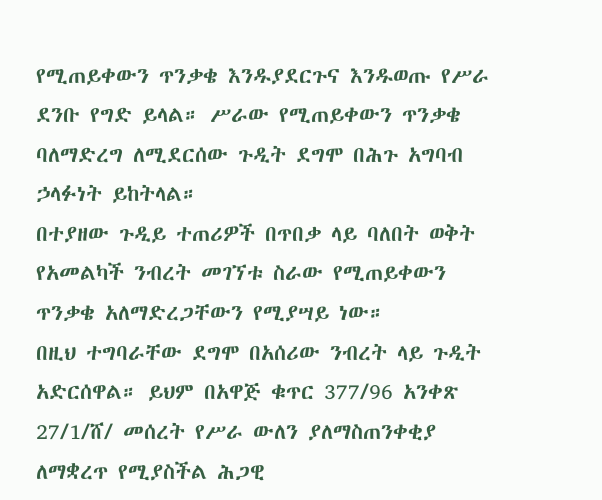የሚጠይቀውን ጥንቃቄ እንዱያደርጉና እንዱወጡ የሥራ ደንቡ የግድ ይላል። ሥራው የሚጠይቀውን ጥንቃቄ ባለማድረግ ለሚደርሰው ጉዲት ደግሞ በሕጉ አግባብ ኃላፉነት ይከትላል።
በተያዘው ጉዲይ ተጠሪዎች በጥበቃ ላይ ባለበት ወቅት የአመልካች ንብረት መገኘቱ ስራው የሚጠይቀውን ጥንቃቄ አለማድረጋቸውን የሚያሣይ ነው።
በዚህ ተግባራቸው ደግሞ በአሰሪው ንብረት ላይ ጉዲት አድርሰዋል። ይህም በአዋጅ ቁጥር 377/96 አንቀጽ 27/1/ሸ/ መሰረት የሥራ ውለን ያለማስጠንቀቂያ ለማቋረጥ የሚያስችል ሕጋዊ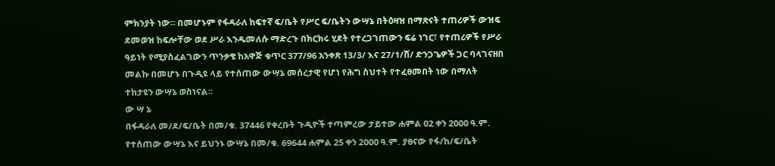ምክንያት ነው። በመሆኑም የፋዳራለ ከፍተኛ ፍ/ቤት የሥር ፍ/ቤትን ውሣኔ በትዕዛዝ በማጽናት ተጠሪዎች ውዝፍ ደመወዝ ከፍሎቸው ወደ ሥራ እንዱመለሱ ማድረጉ በክርክሩ ሂደት የተረጋገጠውን ፍሬ ነገር፣ የተጠሪዎች የሥራ ዓይነት የሚያስፈልገውን ጥንቃቄ ከአዋጅ ቁጥር 377/96 አንቀጽ 13/3/ እና 27/1/ሸ/ ድንጋጌዎች ጋር ባላገናዘበ መልኩ በመሆኑ በጉዲዩ ላይ የተሰጠው ውሣኔ መሰረታዊ የሆነ የሕግ ስህተት የተፈፀመበት ነው በማለት ተከታዩን ውሣኔ ወስነናል።
ው ሣ ኔ
በፋዳራለ መ/ደ/ፍ/ቤት በመ/ቁ. 37446 የቀረቡት ጉዲዮች ተጣምረው ታይተው ሐምል ዐ2 ቀን 2ዐዐዐ ዓ.ም. የተሰጠው ውሣኔ እና ይህንኑ ውሣኔ በመ/ቁ. 69644 ሐምል 25 ቀን 2ዐዐዐ ዓ.ም. ያፀናው የፋ/ከ/ፍ/ቤት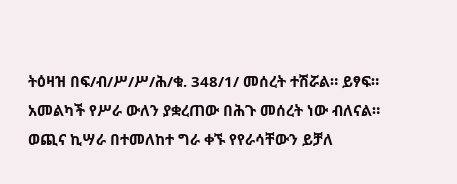ትዕዛዝ በፍ/ብ/ሥ/ሥ/ሕ/ቁ. 348/1/ መሰረት ተሽሯል። ይፃፍ።
አመልካች የሥራ ውለን ያቋረጠው በሕጉ መሰረት ነው ብለናል።
ወጪና ኪሣራ በተመለከተ ግራ ቀኙ የየራሳቸውን ይቻለ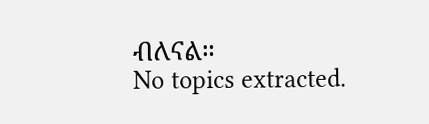ብለናል።
No topics extracted.